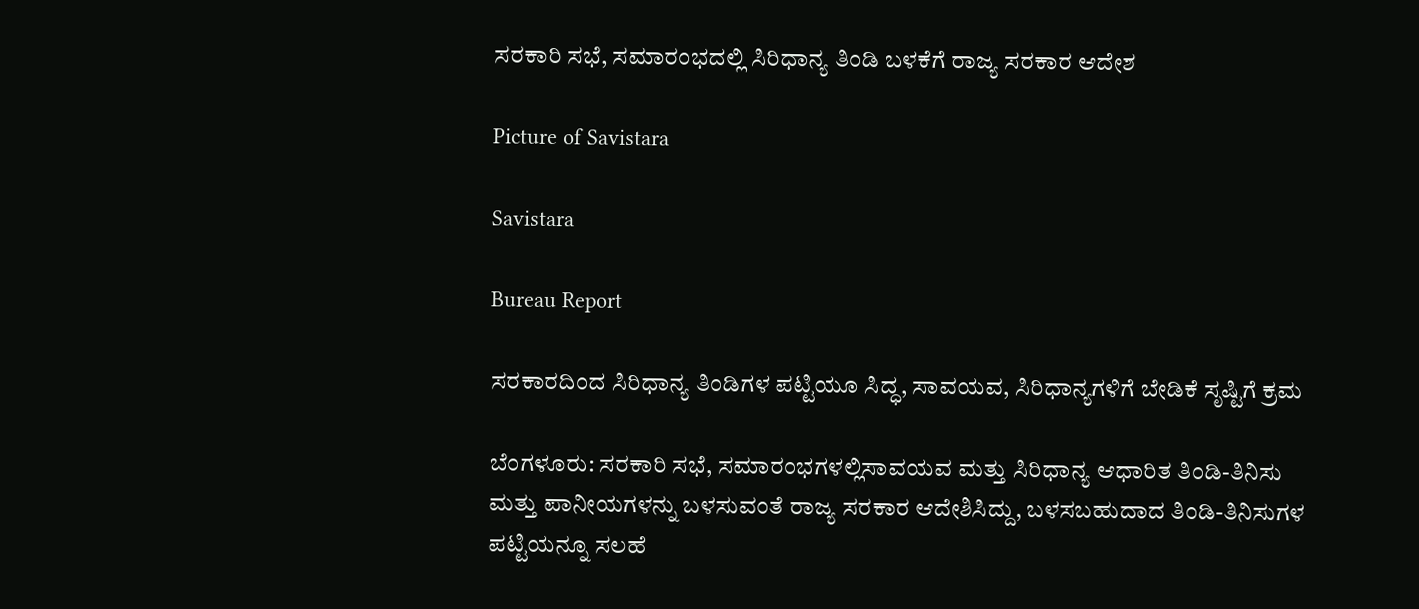ಸರಕಾರಿ ಸಭೆ, ಸಮಾರಂಭದಲ್ಲಿ ಸಿರಿಧಾನ್ಯ ತಿಂಡಿ ಬಳಕೆಗೆ ರಾಜ್ಯ ಸರಕಾರ ಆದೇಶ

Picture of Savistara

Savistara

Bureau Report

ಸರಕಾರದಿಂದ ಸಿರಿಧಾನ್ಯ ತಿಂಡಿಗಳ ಪಟ್ಟಿಯೂ ಸಿದ್ಧ, ಸಾವಯವ, ಸಿರಿಧಾನ್ಯಗಳಿಗೆ ಬೇಡಿಕೆ ಸೃಷ್ಟಿಗೆ ಕ್ರಮ

ಬೆಂಗಳೂರು: ಸರಕಾರಿ ಸಭೆ, ಸಮಾರಂಭಗಳಲ್ಲಿಸಾವಯವ ಮತ್ತು ಸಿರಿಧಾನ್ಯ ಆಧಾರಿತ ತಿಂಡಿ-ತಿನಿಸು ಮತ್ತು ಪಾನೀಯಗಳನ್ನು ಬಳಸುವಂತೆ ರಾಜ್ಯ ಸರಕಾರ ಆದೇಶಿಸಿದ್ದು, ಬಳಸಬಹುದಾದ ತಿಂಡಿ-ತಿನಿಸುಗಳ ಪಟ್ಟಿಯನ್ನೂ ಸಲಹೆ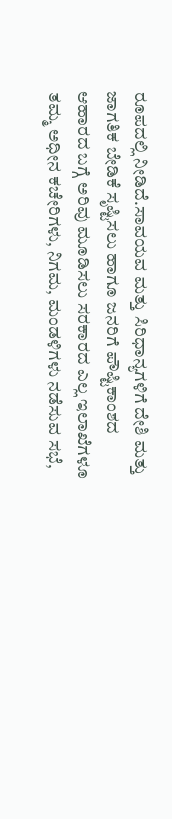ರೂಪದಲ್ಲಿ ನೀಡಿದೆ.ಸಾವಯವ ಮತ್ತು ಸಿರಿಧಾನ್ಯಗಳಿಗೆ ದೇಶಿ ಮತ್ತು ಜಾಗತಿಕ ಬೇಡಿಕೆ ಸೃಷ್ಟಿಸಲು ಹಾಗೂ ಜನರಿಗೆ ಪೌಷ್ಟಿಕಾಂಶದ ಆಹಾರದ ಬಗ್ಗೆ ಅರಿವು ಮೂಡಿಸಲು ಸರಕಾರದ ಎಲ್ಲ ಇಲಾಖೆಗಳೂ ತಮ್ಮ ಅಧೀನ ಕಚೇರಿಗಳು, ನಿಗಮ, ಮಂಡಳಿಗಳು ನಡೆಸುವ ಸಭೆ,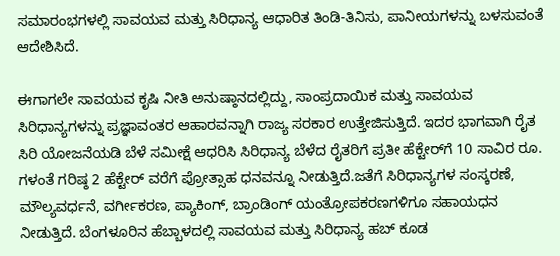ಸಮಾರಂಭಗಳಲ್ಲಿ ಸಾವಯವ ಮತ್ತು ಸಿರಿಧಾನ್ಯ ಆಧಾರಿತ ತಿಂಡಿ-ತಿನಿಸು, ಪಾನೀಯಗಳನ್ನು ಬಳಸುವಂತೆ ಆದೇಶಿಸಿದೆ.

ಈಗಾಗಲೇ ಸಾವಯವ ಕೃಷಿ ನೀತಿ ಅನುಷ್ಠಾನದಲ್ಲಿದ್ದು, ಸಾಂಪ್ರದಾಯಿಕ ಮತ್ತು ಸಾವಯವ ಸಿರಿಧಾನ್ಯಗಳನ್ನು ಪ್ರಜ್ಞಾವಂತರ ಆಹಾರವನ್ನಾಗಿ ರಾಜ್ಯ ಸರಕಾರ ಉತ್ತೇಜಿಸುತ್ತಿದೆ. ಇದರ ಭಾಗವಾಗಿ ರೈತ ಸಿರಿ ಯೋಜನೆಯಡಿ ಬೆಳೆ ಸಮೀಕ್ಷೆ ಆಧರಿಸಿ ಸಿರಿಧಾನ್ಯ ಬೆಳೆದ ರೈತರಿಗೆ ಪ್ರತೀ ಹೆಕ್ಟೇರ್‌ಗೆ 10 ಸಾವಿರ ರೂ. ಗಳಂತೆ ಗರಿಷ್ಠ 2 ಹೆಕ್ಟೇ‌ರ್ ವರೆಗೆ ಪ್ರೋತ್ಸಾಹ ಧನವನ್ನೂ ನೀಡುತ್ತಿದೆ.ಜತೆಗೆ ಸಿರಿಧಾನ್ಯಗಳ ಸಂಸ್ಕರಣೆ, ಮೌಲ್ಯವರ್ಧನೆ, ವರ್ಗೀಕರಣ, ಪ್ಯಾಕಿಂಗ್‌, ಬ್ರಾಂಡಿಂಗ್ ಯಂತ್ರೋಪಕರಣಗಳಿಗೂ ಸಹಾಯಧನ ನೀಡುತ್ತಿದೆ. ಬೆಂಗಳೂರಿನ ಹೆಬ್ಬಾಳದಲ್ಲಿ ಸಾವಯವ ಮತ್ತು ಸಿರಿಧಾನ್ಯ ಹಬ್ ಕೂಡ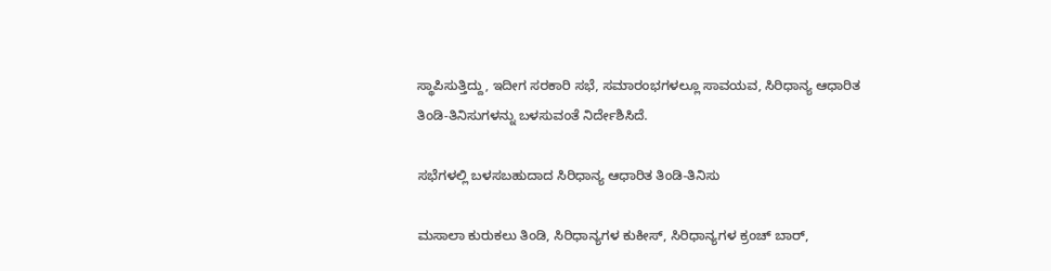ಸ್ಥಾಪಿಸುತ್ತಿದ್ದು, ಇದೀಗ ಸರಕಾರಿ ಸಭೆ, ಸಮಾರಂಭಗಳಲ್ಲೂ ಸಾವಯವ, ಸಿರಿಧಾನ್ಯ ಆಧಾರಿತ ತಿಂಡಿ-ತಿನಿಸುಗಳನ್ನು ಬಳಸುವಂತೆ ನಿರ್ದೇಶಿಸಿದೆ.

ಸಭೆಗಳಲ್ಲಿ ಬಳಸಬಹುದಾದ ಸಿರಿಧಾನ್ಯ ಆಧಾರಿತ ತಿಂಡಿ-ತಿನಿಸು

ಮಸಾಲಾ ಕುರುಕಲು ತಿಂಡಿ, ಸಿರಿಧಾನ್ಯಗಳ ಕುಕೀಸ್, ಸಿರಿಧಾನ್ಯಗಳ ಕ್ರಂಚ್ ಬಾರ್,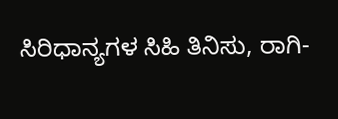ಸಿರಿಧಾನ್ಯಗಳ ಸಿಹಿ ತಿನಿಸು, ರಾಗಿ-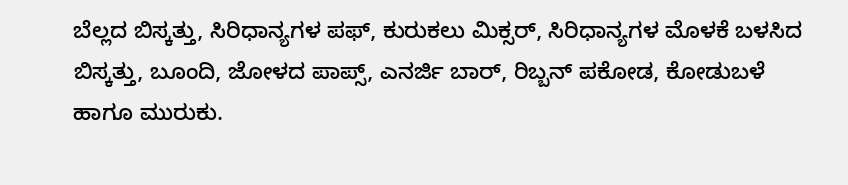ಬೆಲ್ಲದ ಬಿಸ್ಕತ್ತು, ಸಿರಿಧಾನ್ಯಗಳ ಪಫ್, ಕುರುಕಲು ಮಿಕ್ಸ‌ರ್, ಸಿರಿಧಾನ್ಯಗಳ ಮೊಳಕೆ ಬಳಸಿದ ಬಿಸ್ಕತ್ತು, ಬೂಂದಿ, ಜೋಳದ ಪಾಪ್ಸ್, ಎನರ್ಜಿ ಬಾರ್, ರಿಬ್ಬನ್ ಪಕೋಡ, ಕೋಡುಬಳೆ ಹಾಗೂ ಮುರುಕು.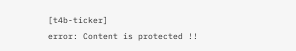[t4b-ticker]
error: Content is protected !!